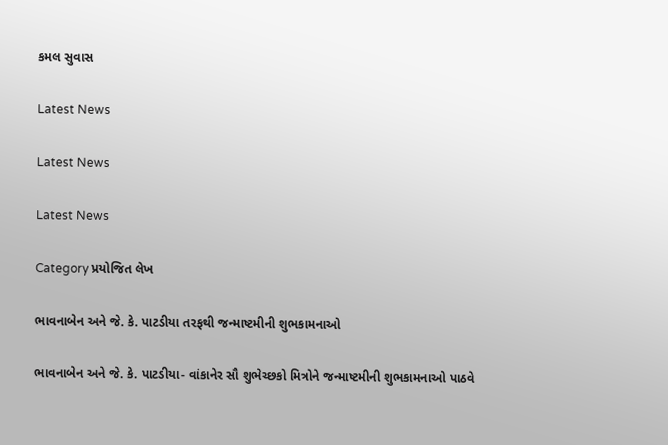કમલ સુવાસ

Latest News

Latest News

Latest News

Category પ્રયોજિત લેખ

ભાવનાબેન અને જે. કે. પાટડીયા તરફથી જન્માષ્ટમીની શુભકામનાઓ

ભાવનાબેન અને જે. કે. પાટડીયા- વાંકાનેર સૌ શુભેચ્છકો મિત્રોને જન્માષ્ટમીની શુભકામનાઓ પાઠવે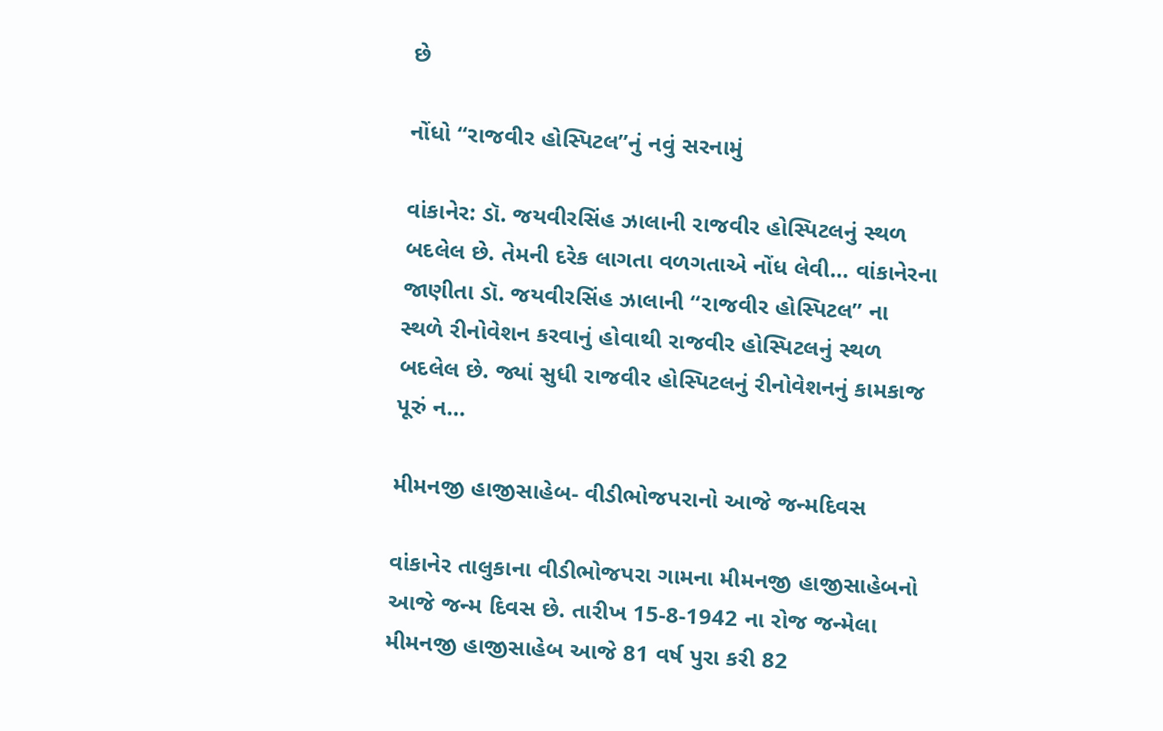છે

નોંધો “રાજવીર હોસ્પિટલ”નું નવું સરનામું

વાંકાનેર: ડૉ. જયવીરસિંહ ઝાલાની રાજવીર હોસ્પિટલનું સ્થળ બદલેલ છે. તેમની દરેક લાગતા વળગતાએ નોંધ લેવી… વાંકાનેરના જાણીતા ડૉ. જયવીરસિંહ ઝાલાની “રાજવીર હોસ્પિટલ” ના સ્થળે રીનોવેશન કરવાનું હોવાથી રાજવીર હોસ્પિટલનું સ્થળ બદલેલ છે. જ્યાં સુધી રાજવીર હોસ્પિટલનું રીનોવેશનનું કામકાજ પૂરું ન…

મીમનજી હાજીસાહેબ- વીડીભોજપરાનો આજે જન્મદિવસ

વાંકાનેર તાલુકાના વીડીભોજપરા ગામના મીમનજી હાજીસાહેબનો આજે જન્મ દિવસ છે. તારીખ 15-8-1942 ના રોજ જન્મેલા મીમનજી હાજીસાહેબ આજે 81 વર્ષ પુરા કરી 82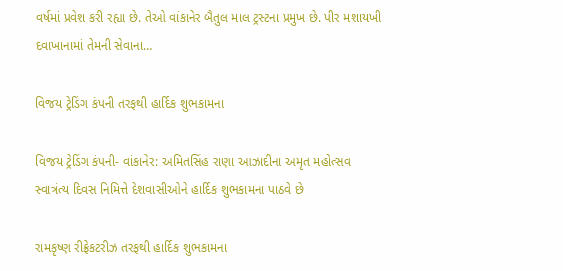વર્ષમાં પ્રવેશ કરી રહ્યા છે. તેઓ વાંકાનેર બૈતુલ માલ ટ્રસ્ટના પ્રમુખ છે. પીર મશાયખી દવાખાનામાં તેમની સેવાના…

વિજય ટ્રેડિંગ કંપની તરફથી હાર્દિક શુભકામના

વિજય ટ્રેડિંગ કંપની- વાંકાનેર: અમિતસિંહ રાણા આઝાદીના અમૃત મહોત્સવ સ્વાત્રંત્ય દિવસ નિમિત્તે દેશવાસીઓને હાર્દિક શુભકામના પાઠવે છે

રામકૃષ્ણ રીફ્રેકટરીઝ તરફથી હાર્દિક શુભકામના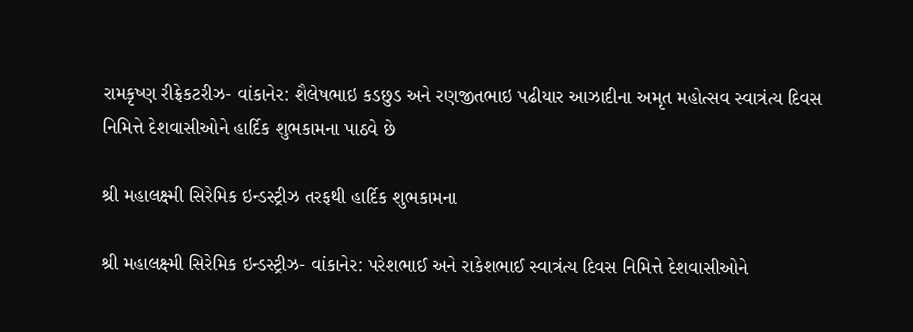રામકૃષ્ણ રીફ્રેકટરીઝ- વાંકાનેર: શૈલેષભાઇ કડછુડ અને રણજીતભાઇ પઢીયાર આઝાદીના અમૃત મહોત્સવ સ્વાત્રંત્ય દિવસ નિમિત્તે દેશવાસીઓને હાર્દિક શુભકામના પાઠવે છે

શ્રી મહાલક્ષ્મી સિરેમિક ઇન્ડસ્ટ્રીઝ તરફથી હાર્દિક શુભકામના

શ્રી મહાલક્ષ્મી સિરેમિક ઇન્ડસ્ટ્રીઝ- વાંકાનેર: પરેશભાઈ અને રાકેશભાઈ સ્વાત્રંત્ય દિવસ નિમિત્તે દેશવાસીઓને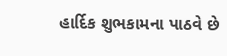હાર્દિક શુભકામના પાઠવે છે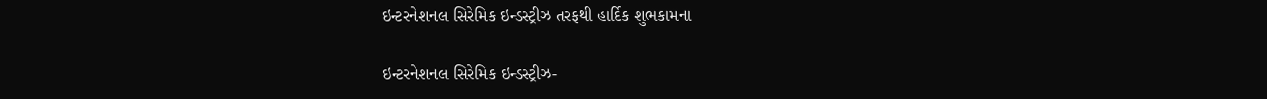ઇન્ટરનેશનલ સિરેમિક ઇન્ડસ્ટ્રીઝ તરફથી હાર્દિક શુભકામના

ઇન્ટરનેશનલ સિરેમિક ઇન્ડસ્ટ્રીઝ-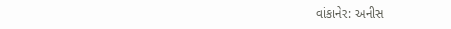વાંકાનેર: અનીસ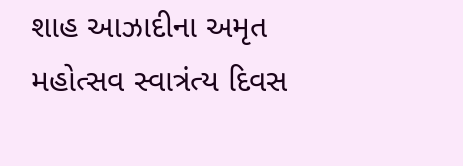શાહ આઝાદીના અમૃત મહોત્સવ સ્વાત્રંત્ય દિવસ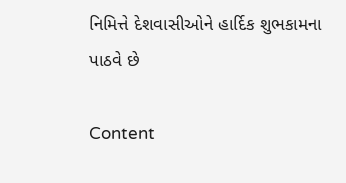નિમિત્તે દેશવાસીઓને હાર્દિક શુભકામના પાઠવે છે

Content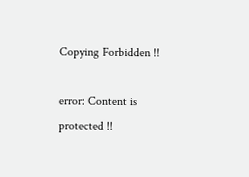Copying Forbidden !!

error: Content is protected !!